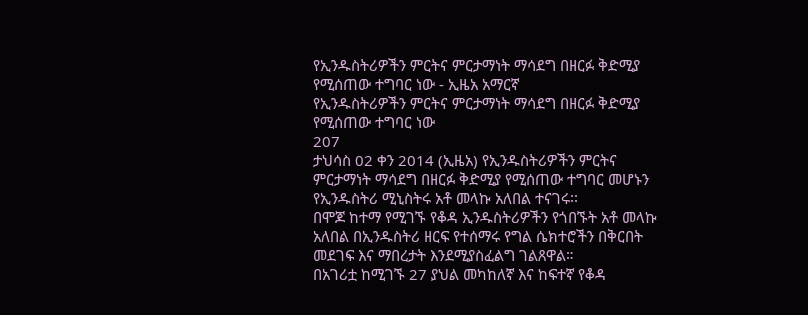የኢንዱስትሪዎችን ምርትና ምርታማነት ማሳደግ በዘርፉ ቅድሚያ የሚሰጠው ተግባር ነው - ኢዜአ አማርኛ
የኢንዱስትሪዎችን ምርትና ምርታማነት ማሳደግ በዘርፉ ቅድሚያ የሚሰጠው ተግባር ነው
207
ታህሳስ 02 ቀን 2014 (ኢዜአ) የኢንዱስትሪዎችን ምርትና ምርታማነት ማሳደግ በዘርፉ ቅድሚያ የሚሰጠው ተግባር መሆኑን የኢንዱስትሪ ሚኒስትሩ አቶ መላኩ አለበል ተናገሩ፡፡
በሞጆ ከተማ የሚገኙ የቆዳ ኢንዱስትሪዎችን የጎበኙት አቶ መላኩ አለበል በኢንዱስትሪ ዘርፍ የተሰማሩ የግል ሴክተሮችን በቅርበት መደገፍ እና ማበረታት እንደሚያስፈልግ ገልጸዋል።
በአገሪቷ ከሚገኙ 27 ያህል መካከለኛ እና ከፍተኛ የቆዳ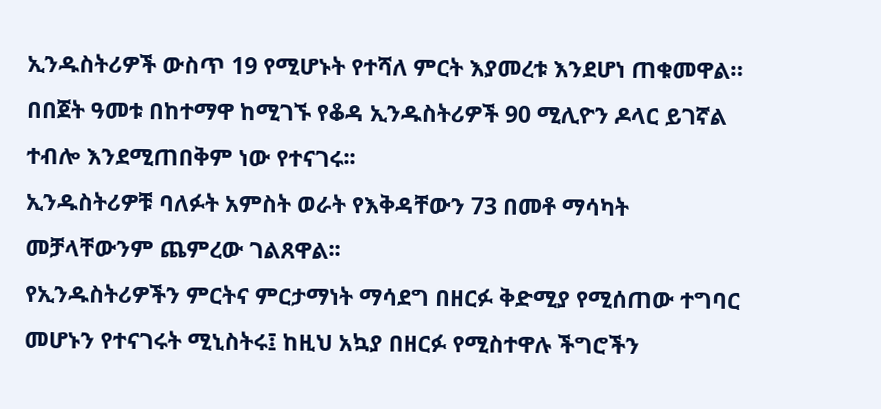ኢንዱስትሪዎች ውስጥ 19 የሚሆኑት የተሻለ ምርት እያመረቱ እንደሆነ ጠቁመዋል።
በበጀት ዓመቱ በከተማዋ ከሚገኙ የቆዳ ኢንዱስትሪዎች 90 ሚሊዮን ዶላር ይገኛል ተብሎ እንደሚጠበቅም ነው የተናገሩ፡፡
ኢንዱስትሪዎቹ ባለፉት አምስት ወራት የእቅዳቸውን 73 በመቶ ማሳካት መቻላቸውንም ጨምረው ገልጸዋል፡፡
የኢንዱስትሪዎችን ምርትና ምርታማነት ማሳደግ በዘርፉ ቅድሚያ የሚሰጠው ተግባር መሆኑን የተናገሩት ሚኒስትሩ፤ ከዚህ አኳያ በዘርፉ የሚስተዋሉ ችግሮችን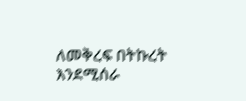ለመቅረፍ በትኩረት እንደሚሰራ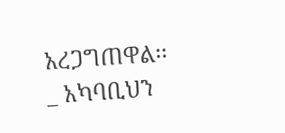አረጋግጠዋል፡፡
_ አካባቢህን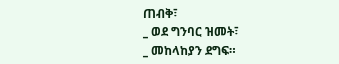ጠብቅ፣
_ ወደ ግንባር ዝመት፣
_ መከላከያን ደግፍ።